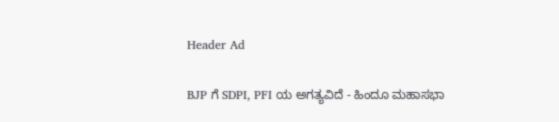Header Ad

BJP ಗೆ SDPI, PFI ಯ ಅಗತ್ಯವಿದೆ - ಹಿಂದೂ ಮಹಾಸಭಾ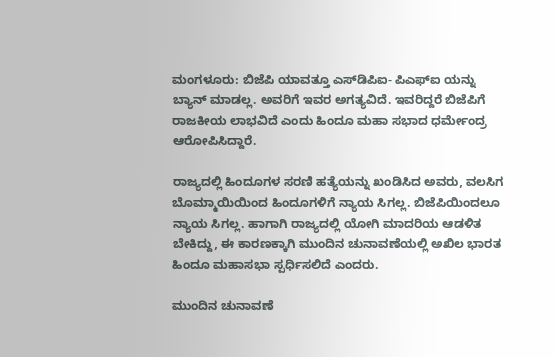ಮಂಗಳೂರು: ಬಿಜೆಪಿ ಯಾವತ್ತೂ ಎಸ್‌ಡಿಪಿಐ- ಪಿಎಫ್‌ಐ ಯನ್ನು ಬ್ಯಾನ್ ಮಾಡಲ್ಲ. ಅವರಿಗೆ ಇವರ ಅಗತ್ಯವಿದೆ. ಇವರಿದ್ದರೆ ಬಿಜೆಪಿಗೆ ರಾಜಕೀಯ ಲಾಭವಿದೆ ಎಂದು ಹಿಂದೂ ಮಹಾ ಸಭಾದ ಧರ್ಮೇಂದ್ರ ಆರೋಪಿಸಿದ್ದಾರೆ.

ರಾಜ್ಯದಲ್ಲಿ ಹಿಂದೂಗಳ ಸರಣಿ ಹತ್ಯೆಯನ್ನು ಖಂಡಿಸಿದ ಅವರು, ವಲಸಿಗ ಬೊಮ್ಮಾಯಿಯಿಂದ ಹಿಂದೂಗಳಿಗೆ ನ್ಯಾಯ ಸಿಗಲ್ಲ. ಬಿಜೆಪಿಯಿಂದಲೂ ನ್ಯಾಯ ಸಿಗಲ್ಲ. ಹಾಗಾಗಿ ರಾಜ್ಯದಲ್ಲಿ ಯೋಗಿ ಮಾದರಿಯ ಆಡಳಿತ ಬೇಕಿದ್ದು, ಈ ಕಾರಣಕ್ಕಾಗಿ ಮುಂದಿನ ಚುನಾವಣೆಯಲ್ಲಿ ಅಖಿಲ ಭಾರತ ಹಿಂದೂ ಮಹಾಸಭಾ ಸ್ಪರ್ಧಿಸಲಿದೆ ಎಂದರು.

ಮುಂದಿನ ಚುನಾವಣೆ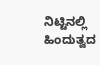ನಿಟ್ಟಿನಲ್ಲಿ ಹಿಂದುತ್ವದ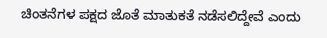ಚಿಂತನೆಗಳ ಪಕ್ಷದ ಜೊತೆ ಮಾತುಕತೆ ನಡೆಸಲಿದ್ದೇವೆ ಎಂದು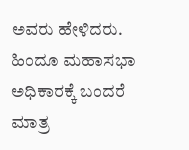ಅವರು ಹೇಳಿದರು. ಹಿಂದೂ ಮಹಾಸಭಾ ಅಧಿಕಾರಕ್ಕೆ ಬಂದರೆ ಮಾತ್ರ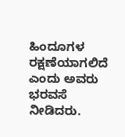ಹಿಂದೂಗಳ ರಕ್ಷಣೆಯಾಗಲಿದೆ ಎಂದು ಅವರು ಭರವಸೆ ನೀಡಿದರು.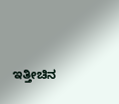ಇತ್ತೀಚಿನ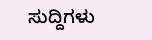ಸುದ್ದಿಗಳು